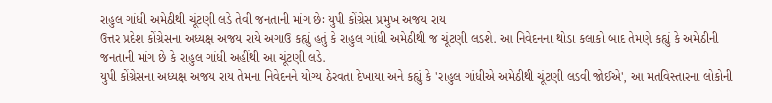રાહુલ ગાંધી અમેઠીથી ચૂંટણી લડે તેવી જનતાની માંગ છેઃ યુપી કોંગ્રેસ પ્રમુખ અજય રાય
ઉત્તર પ્રદેશ કોંગ્રેસના અધ્યક્ષ અજય રાયે અગાઉ કહ્યું હતું કે રાહુલ ગાંધી અમેઠીથી જ ચૂંટણી લડશે. આ નિવેદનના થોડા કલાકો બાદ તેમણે કહ્યું કે અમેઠીની જનતાની માંગ છે કે રાહુલ ગાંધી અહીંથી આ ચૂંટણી લડે.
યુપી કોંગ્રેસના અધ્યક્ષ અજય રાય તેમના નિવેદનને યોગ્ય ઠેરવતા દેખાયા અને કહ્યું કે 'રાહુલ ગાંધીએ અમેઠીથી ચૂંટણી લડવી જોઈએ', આ મતવિસ્તારના લોકોની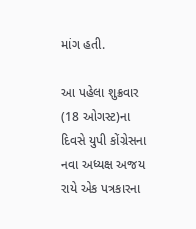માંગ હતી.

આ પહેલા શુક્રવાર (18 ઓગસ્ટ)ના દિવસે યુપી કોંગ્રેસના નવા અધ્યક્ષ અજય રાયે એક પત્રકારના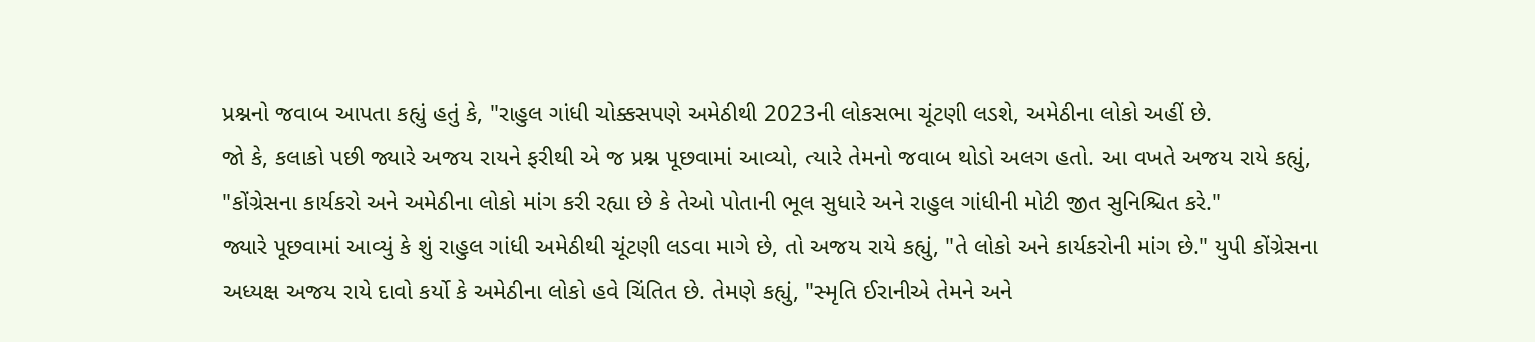પ્રશ્નનો જવાબ આપતા કહ્યું હતું કે, "રાહુલ ગાંધી ચોક્કસપણે અમેઠીથી 2023ની લોકસભા ચૂંટણી લડશે, અમેઠીના લોકો અહીં છે.
જો કે, કલાકો પછી જ્યારે અજય રાયને ફરીથી એ જ પ્રશ્ન પૂછવામાં આવ્યો, ત્યારે તેમનો જવાબ થોડો અલગ હતો. આ વખતે અજય રાયે કહ્યું, "કોંગ્રેસના કાર્યકરો અને અમેઠીના લોકો માંગ કરી રહ્યા છે કે તેઓ પોતાની ભૂલ સુધારે અને રાહુલ ગાંધીની મોટી જીત સુનિશ્ચિત કરે."
જ્યારે પૂછવામાં આવ્યું કે શું રાહુલ ગાંધી અમેઠીથી ચૂંટણી લડવા માગે છે, તો અજય રાયે કહ્યું, "તે લોકો અને કાર્યકરોની માંગ છે." યુપી કોંગ્રેસના અધ્યક્ષ અજય રાયે દાવો કર્યો કે અમેઠીના લોકો હવે ચિંતિત છે. તેમણે કહ્યું, "સ્મૃતિ ઈરાનીએ તેમને અને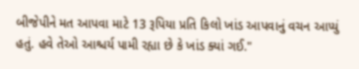બીજેપીને મત આપવા માટે 13 રૂપિયા પ્રતિ કિલો ખાંડ આપવાનું વચન આપ્યું હતું. હવે તેઓ આશ્ચર્ય પામી રહ્યા છે કે ખાંડ ક્યાં ગઈ."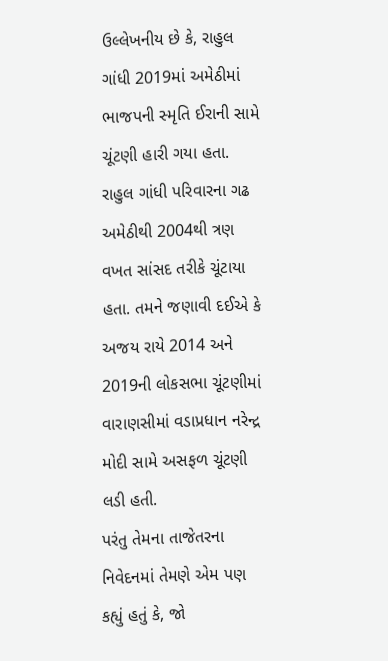ઉલ્લેખનીય છે કે, રાહુલ ગાંધી 2019માં અમેઠીમાં ભાજપની સ્મૃતિ ઈરાની સામે ચૂંટણી હારી ગયા હતા. રાહુલ ગાંધી પરિવારના ગઢ અમેઠીથી 2004થી ત્રણ વખત સાંસદ તરીકે ચૂંટાયા હતા. તમને જણાવી દઈએ કે અજય રાયે 2014 અને 2019ની લોકસભા ચૂંટણીમાં વારાણસીમાં વડાપ્રધાન નરેન્દ્ર મોદી સામે અસફળ ચૂંટણી લડી હતી.
પરંતુ તેમના તાજેતરના નિવેદનમાં તેમણે એમ પણ કહ્યું હતું કે, જો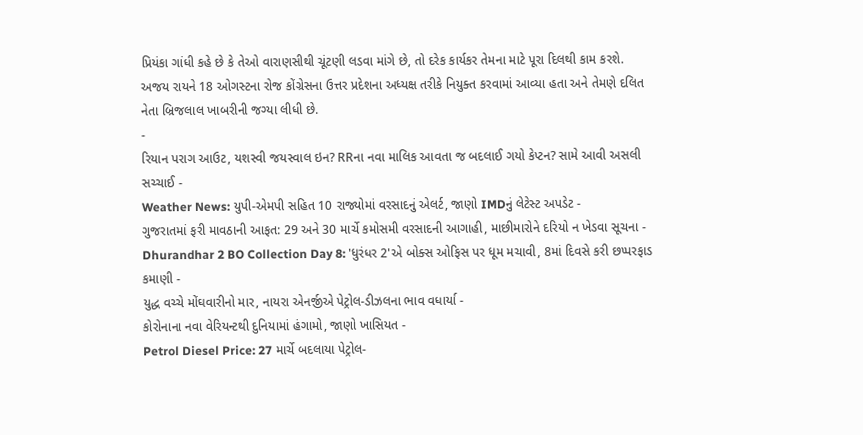પ્રિયંકા ગાંધી કહે છે કે તેઓ વારાણસીથી ચૂંટણી લડવા માંગે છે, તો દરેક કાર્યકર તેમના માટે પૂરા દિલથી કામ કરશે. અજય રાયને 18 ઓગસ્ટના રોજ કોંગ્રેસના ઉત્તર પ્રદેશના અધ્યક્ષ તરીકે નિયુક્ત કરવામાં આવ્યા હતા અને તેમણે દલિત નેતા બ્રિજલાલ ખાબરીની જગ્યા લીધી છે.
-
રિયાન પરાગ આઉટ, યશસ્વી જયસ્વાલ ઇન? RRના નવા માલિક આવતા જ બદલાઈ ગયો કેપ્ટન? સામે આવી અસલી સચ્ચાઈ -
Weather News: યુપી-એમપી સહિત 10 રાજ્યોમાં વરસાદનું એલર્ટ, જાણો IMDનું લેટેસ્ટ અપડેટ -
ગુજરાતમાં ફરી માવઠાની આફત: 29 અને 30 માર્ચે કમોસમી વરસાદની આગાહી, માછીમારોને દરિયો ન ખેડવા સૂચના -
Dhurandhar 2 BO Collection Day 8: 'ધુરંધર 2'એ બોક્સ ઓફિસ પર ધૂમ મચાવી, 8માં દિવસે કરી છપ્પરફાડ કમાણી -
યુદ્ધ વચ્ચે મોંઘવારીનો માર, નાયરા એનર્જીએ પેટ્રોલ-ડીઝલના ભાવ વધાર્યા -
કોરોનાના નવા વેરિયન્ટથી દુનિયામાં હંગામો, જાણો ખાસિયત -
Petrol Diesel Price: 27 માર્ચે બદલાયા પેટ્રોલ-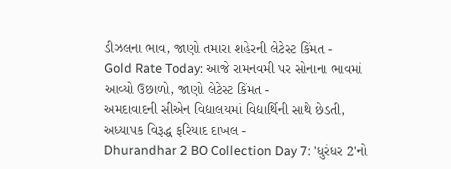ડીઝલના ભાવ, જાણો તમારા શહેરની લેટેસ્ટ કિંમત -
Gold Rate Today: આજે રામનવમી પર સોનાના ભાવમાં આવ્યો ઉછાળો, જાણો લેટેસ્ટ કિંમત -
અમદાવાદની સીએન વિદ્યાલયમાં વિદ્યાર્થિની સાથે છેડતી, અધ્યાપક વિરૂદ્ધ ફરિયાદ દાખલ -
Dhurandhar 2 BO Collection Day 7: 'ધુરંધર 2'નો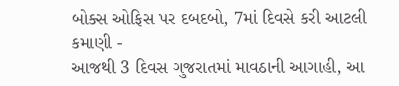બોક્સ ઓફિસ પર દબદબો, 7માં દિવસે કરી આટલી કમાણી -
આજથી 3 દિવસ ગુજરાતમાં માવઠાની આગાહી, આ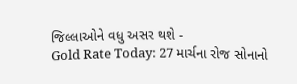જિલ્લાઓને વધુ અસર થશે -
Gold Rate Today: 27 માર્ચના રોજ સોનાનો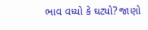ભાવ વધ્યો કે ઘટ્યો? જાણો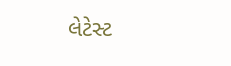લેટેસ્ટ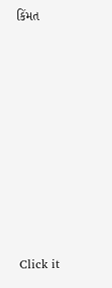કિંમત









Click it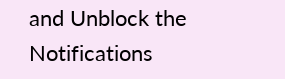and Unblock the Notifications